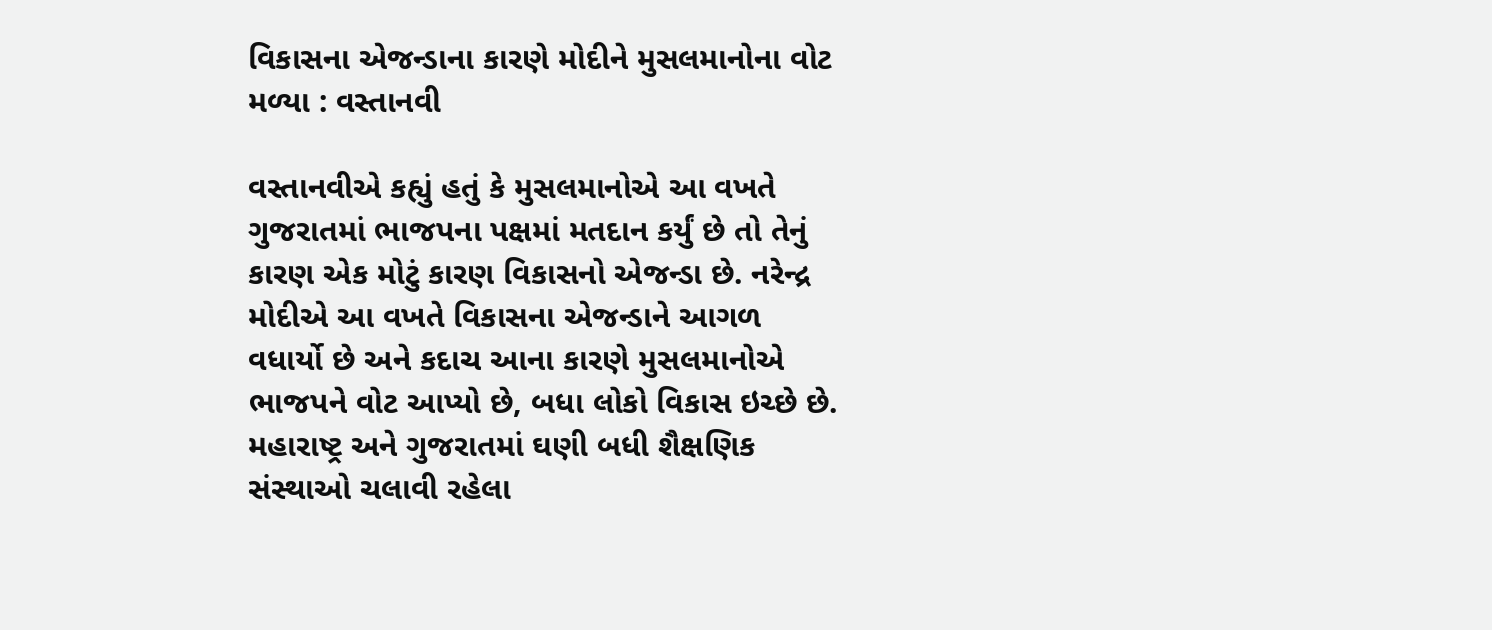વિકાસના એજન્ડાના કારણે મોદીને મુસલમાનોના વોટ મળ્યા : વસ્તાનવી

વસ્તાનવીએ કહ્યું હતું કે મુસલમાનોએ આ વખતે ગુજરાતમાં ભાજપના પક્ષમાં મતદાન કર્યું છે તો તેનું કારણ એક મોટું કારણ વિકાસનો એજન્ડા છે. નરેન્દ્ર મોદીએ આ વખતે વિકાસના એજન્ડાને આગળ વધાર્યો છે અને કદાચ આના કારણે મુસલમાનોએ ભાજપને વોટ આપ્યો છે, બધા લોકો વિકાસ ઇચ્છે છે.
મહારાષ્ટ્ર અને ગુજરાતમાં ઘણી બધી શૈક્ષણિક સંસ્થાઓ ચલાવી રહેલા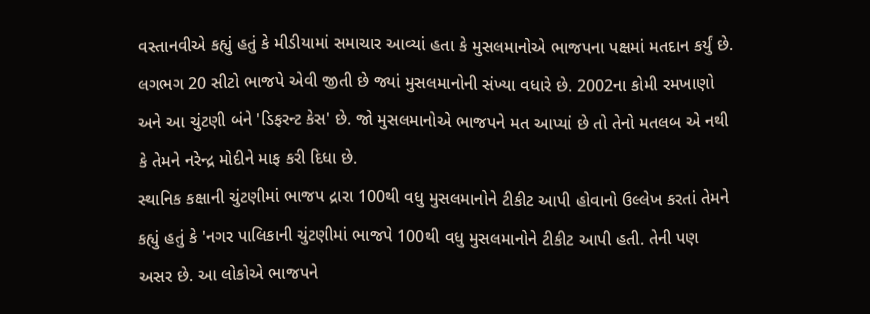વસ્તાનવીએ કહ્યું હતું કે મીડીયામાં સમાચાર આવ્યાં હતા કે મુસલમાનોએ ભાજપના પક્ષમાં મતદાન કર્યું છે. લગભગ 20 સીટો ભાજપે એવી જીતી છે જ્યાં મુસલમાનોની સંખ્યા વધારે છે. 2002ના કોમી રમખાણો અને આ ચુંટણી બંને 'ડિફરન્ટ કેસ' છે. જો મુસલમાનોએ ભાજપને મત આપ્યાં છે તો તેનો મતલબ એ નથી કે તેમને નરેન્દ્ર મોદીને માફ કરી દિધા છે.
સ્થાનિક કક્ષાની ચુંટણીમાં ભાજપ દ્રારા 100થી વધુ મુસલમાનોને ટીકીટ આપી હોવાનો ઉલ્લેખ કરતાં તેમને કહ્યું હતું કે 'નગર પાલિકાની ચુંટણીમાં ભાજપે 100થી વધુ મુસલમાનોને ટીકીટ આપી હતી. તેની પણ અસર છે. આ લોકોએ ભાજપને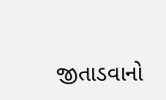જીતાડવાનો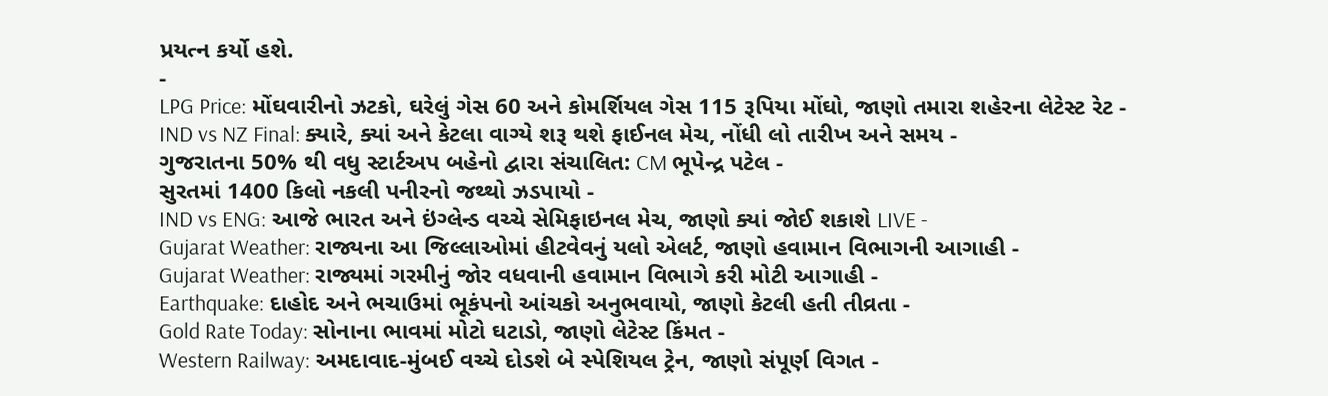પ્રયત્ન કર્યો હશે.
-
LPG Price: મોંઘવારીનો ઝટકો, ઘરેલું ગેસ 60 અને કોમર્શિયલ ગેસ 115 રૂપિયા મોંઘો, જાણો તમારા શહેરના લેટેસ્ટ રેટ -
IND vs NZ Final: ક્યારે, ક્યાં અને કેટલા વાગ્યે શરૂ થશે ફાઈનલ મેચ, નોંધી લો તારીખ અને સમય -
ગુજરાતના 50% થી વધુ સ્ટાર્ટઅપ બહેનો દ્વારા સંચાલિત: CM ભૂપેન્દ્ર પટેલ -
સુરતમાં 1400 કિલો નકલી પનીરનો જથ્થો ઝડપાયો -
IND vs ENG: આજે ભારત અને ઇંગ્લેન્ડ વચ્ચે સેમિફાઇનલ મેચ, જાણો ક્યાં જોઈ શકાશે LIVE -
Gujarat Weather: રાજ્યના આ જિલ્લાઓમાં હીટવેવનું યલો એલર્ટ, જાણો હવામાન વિભાગની આગાહી -
Gujarat Weather: રાજ્યમાં ગરમીનું જોર વધવાની હવામાન વિભાગે કરી મોટી આગાહી -
Earthquake: દાહોદ અને ભચાઉમાં ભૂકંપનો આંચકો અનુભવાયો, જાણો કેટલી હતી તીવ્રતા -
Gold Rate Today: સોનાના ભાવમાં મોટો ઘટાડો, જાણો લેટેસ્ટ કિંમત -
Western Railway: અમદાવાદ-મુંબઈ વચ્ચે દોડશે બે સ્પેશિયલ ટ્રેન, જાણો સંપૂર્ણ વિગત -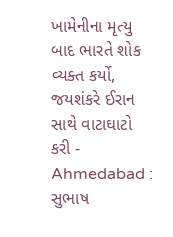ખામેનીના મૃત્યુ બાદ ભારતે શોક વ્યક્ત કર્યો, જયશંકરે ઈરાન સાથે વાટાઘાટો કરી -
Ahmedabad : સુભાષ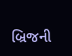બ્રિજની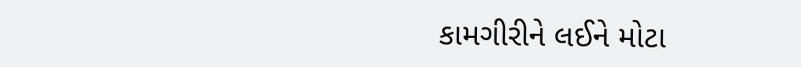કામગીરીને લઈને મોટા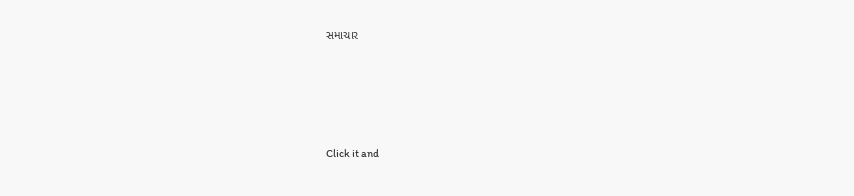સમાચાર








Click it and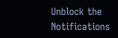Unblock the Notifications